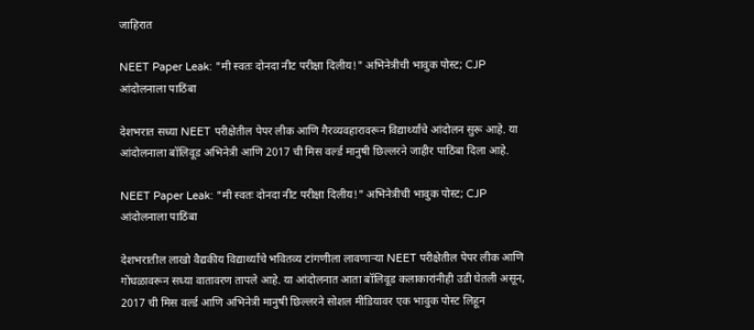जाहिरात

NEET Paper Leak: "मी स्वतः दोनदा नीट परीक्षा दिलीय!" अभिनेत्रीची भावुक पोस्ट; CJP आंदोलनाला पाठिंबा

देशभरात सध्या NEET परीक्षेतील पेपर लीक आणि गैरव्यवहारावरून विद्यार्थ्यांचे आंदोलन सुरू आहे. या आंदोलनाला बॉलिवूड अभिनेत्री आणि 2017 ची मिस वर्ल्ड मानुषी छिल्लरने जाहीर पाठिंबा दिला आहे.

NEET Paper Leak: "मी स्वतः दोनदा नीट परीक्षा दिलीय!" अभिनेत्रीची भावुक पोस्ट; CJP आंदोलनाला पाठिंबा

देशभरातील लाखो वैद्यकीय विद्यार्थ्यांचे भवितव्य टांगणीला लावणाऱ्या NEET परीक्षेतील पेपर लीक आणि गोंधळावरून सध्या वातावरण तापले आहे. या आंदोलनात आता बॉलिवूड कलाकारांनीही उडी घेतली असून, 2017 ची मिस वर्ल्ड आणि अभिनेत्री मानुषी छिल्लरने सोशल मीडियावर एक भावुक पोस्ट लिहून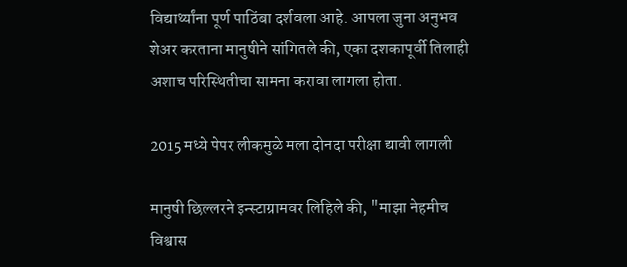विद्यार्थ्यांना पूर्ण पाठिंबा दर्शवला आहे. आपला जुना अनुभव शेअर करताना मानुषीने सांगितले की, एका दशकापूर्वी तिलाही अशाच परिस्थितीचा सामना करावा लागला होता.

2015 मध्ये पेपर लीकमुळे मला दोनदा परीक्षा द्यावी लागली

मानुषी छिल्लरने इन्स्टाग्रामवर लिहिले की, "माझा नेहमीच विश्वास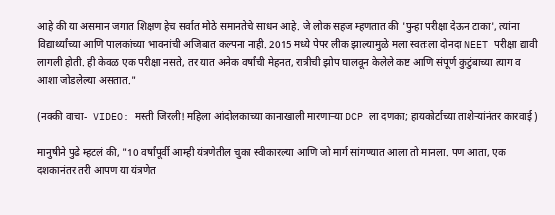आहे की या असमान जगात शिक्षण हेच सर्वात मोठे समानतेचे साधन आहे. जे लोक सहज म्हणतात की 'पुन्हा परीक्षा देऊन टाका', त्यांना विद्यार्थ्यांच्या आणि पालकांच्या भावनांची अजिबात कल्पना नाही. 2015 मध्ये पेपर लीक झाल्यामुळे मला स्वतःला दोनदा NEET परीक्षा द्यावी लागली होती. ही केवळ एक परीक्षा नसते, तर यात अनेक वर्षांची मेहनत, रात्रीची झोप घालवून केलेले कष्ट आणि संपूर्ण कुटुंबाच्या त्याग व आशा जोडलेल्या असतात."

(नक्की वाचा-  VIDEO: मस्ती जिरली! महिला आंदोलकाच्या कानाखाली मारणाऱ्या DCP ला दणका; हायकोर्टाच्या ताशेऱ्यांनंतर कारवाई)

मानुषीने पुढे म्हटलं की, "10 वर्षांपूर्वी आम्ही यंत्रणेतील चुका स्वीकारल्या आणि जो मार्ग सांगण्यात आला तो मानला. पण आता, एक दशकानंतर तरी आपण या यंत्रणेत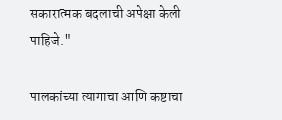सकारात्मक बदलाची अपेक्षा केली पाहिजे."

पालकांच्या त्यागाचा आणि कष्टाचा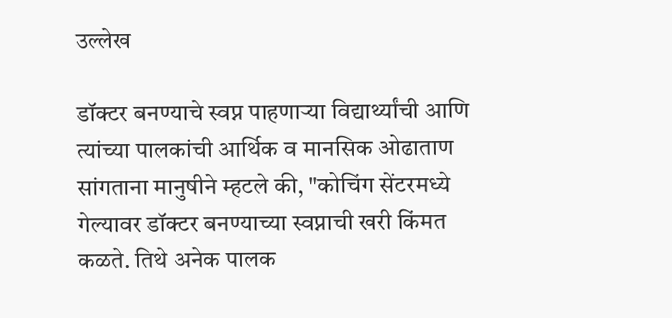उल्लेख

डॉक्टर बनण्याचे स्वप्न पाहणाऱ्या विद्यार्थ्यांची आणि त्यांच्या पालकांची आर्थिक व मानसिक ओढाताण सांगताना मानुषीने म्हटले की, "कोचिंग सेंटरमध्ये गेल्यावर डॉक्टर बनण्याच्या स्वप्नाची खरी किंमत कळते. तिथे अनेक पालक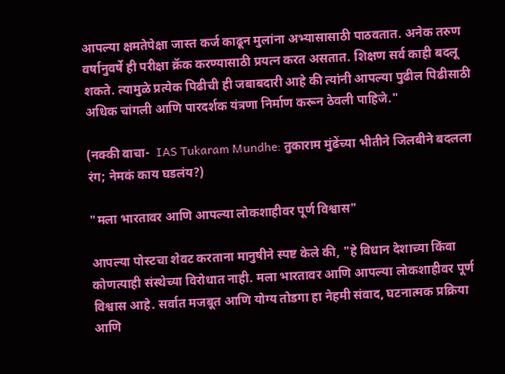आपल्या क्षमतेपेक्षा जास्त कर्ज काढून मुलांना अभ्यासासाठी पाठवतात. अनेक तरुण वर्षानुवर्षे ही परीक्षा क्रॅक करण्यासाठी प्रयत्न करत असतात. शिक्षण सर्व काही बदलू शकते. त्यामुळे प्रत्येक पिढीची ही जबाबदारी आहे की त्यांनी आपल्या पुढील पिढीसाठी अधिक चांगली आणि पारदर्शक यंत्रणा निर्माण करून ठेवली पाहिजे."

(नक्की वाचा-  IAS Tukaram Mundhe: तुकाराम मुंढेंच्या भीतीने जिलबीने बदलला रंग; नेमकं काय घडलंय?)

"मला भारतावर आणि आपल्या लोकशाहीवर पूर्ण विश्वास"

आपल्या पोस्टचा शेवट करताना मानुषीने स्पष्ट केले की, "हे विधान देशाच्या किंवा कोणत्याही संस्थेच्या विरोधात नाही. मला भारतावर आणि आपल्या लोकशाहीवर पूर्ण विश्वास आहे. सर्वात मजबूत आणि योग्य तोडगा हा नेहमी संवाद, घटनात्मक प्रक्रिया आणि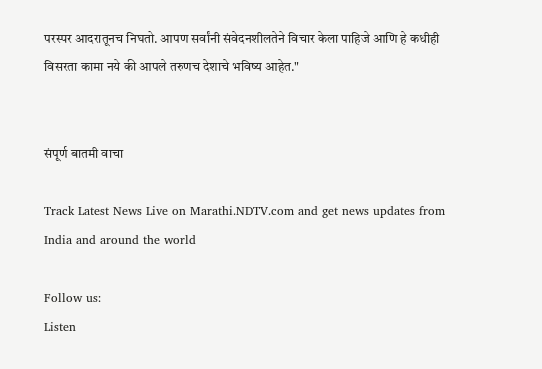परस्पर आदरातूनच निघतो. आपण सर्वांनी संवेदनशीलतेने विचार केला पाहिजे आणि हे कधीही विसरता कामा नये की आपले तरुणच देशाचे भविष्य आहेत."


संपूर्ण बातमी वाचा

Track Latest News Live on Marathi.NDTV.com and get news updates from India and around the world

Follow us:
Listen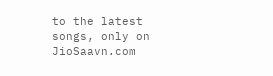to the latest songs, only on JioSaavn.com